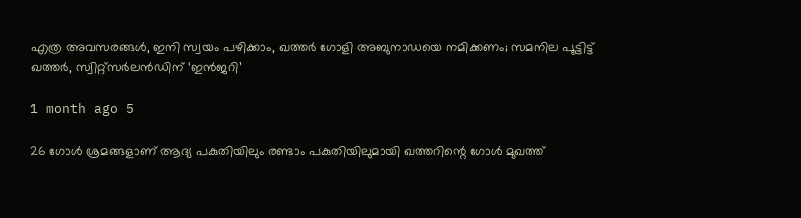എത്ര അവസരങ്ങൾ, ഇനി സ്വയം പഴിക്കാം, ഖത്തർ ഗോളി അബുനാഡയെ നമിക്കണം; സമനില പൂട്ടിട്ട് ഖത്തർ, സ്വിറ്റ്സര്‍ലൻഡിന് ‘ഇൻജറി’

1 month ago 5

26 ഗോള്‍ ശ്രമങ്ങളാണ് ആദ്യ പകുതിയിലും രണ്ടാം പകുതിയിലുമായി ഖത്തറിന്റെ ഗോൾ മുഖത്ത്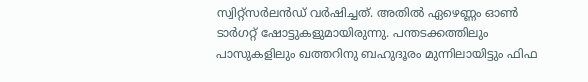സ്വിറ്റ്സർലൻഡ് വർഷിച്ചത്. അതിൽ ഏഴെണ്ണം ഓൺ ടാർഗറ്റ് ഷോട്ടുകളുമായിരുന്നു. പന്തടക്കത്തിലും പാസുകളിലും ഖത്തറിനു ബഹുദൂരം മുന്നിലായിട്ടും ഫിഫ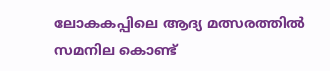ലോകകപ്പിലെ ആദ്യ മത്സരത്തിൽ സമനില കൊണ്ട്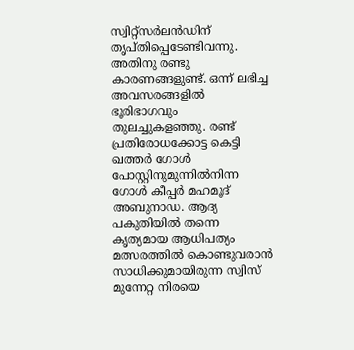സ്വിറ്റ്സർലൻഡിന് തൃപ്തിപ്പെടേണ്ടിവന്നു. അതിനു രണ്ടു കാരണങ്ങളുണ്ട്. ഒന്ന് ലഭിച്ച അവസരങ്ങളിൽ ഭൂരിഭാഗവും തുലച്ചുകളഞ്ഞു. രണ്ട് പ്രതിരോധക്കോട്ട കെട്ടി ഖത്തർ ഗോൾ പോസ്റ്റിനുമുന്നിൽനിന്ന ഗോൾ കീപ്പർ മഹമൂദ് അബുനാഡ. ആദ്യ പകുതിയിൽ തന്നെ കൃത്യമായ ആധിപത്യം മത്സരത്തിൽ കൊണ്ടുവരാൻ സാധിക്കുമായിരുന്ന സ്വിസ് മുന്നേറ്റ നിരയെ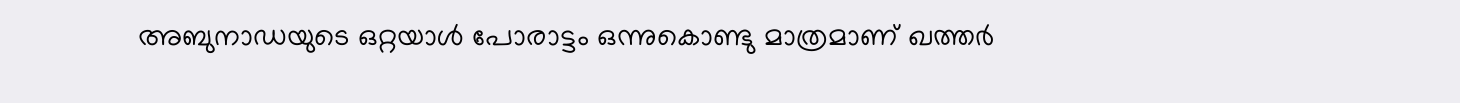അബുനാഡയുടെ ഒറ്റയാൾ പോരാട്ടം ഒന്നുകൊണ്ടു മാത്രമാണ് ഖത്തർ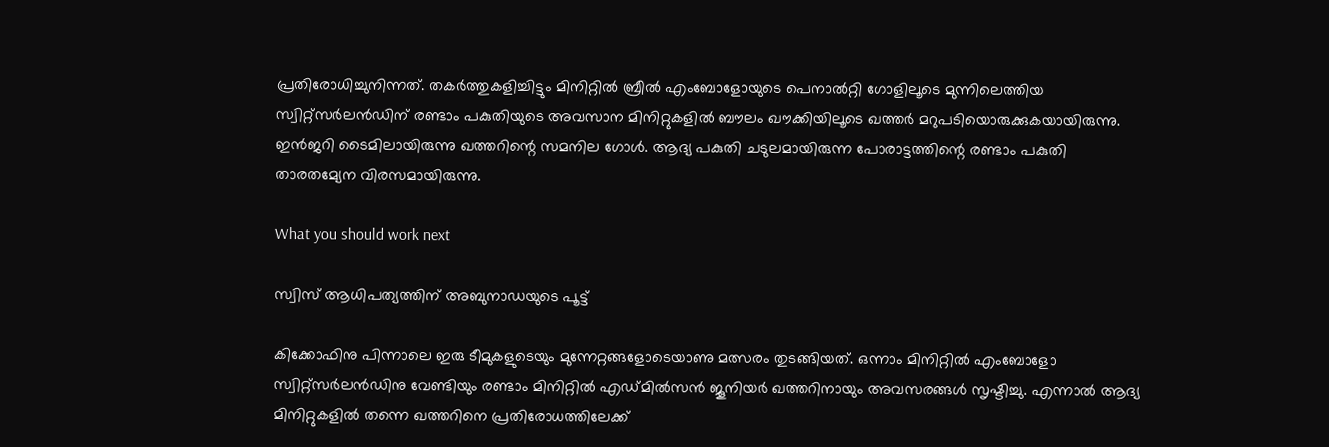പ്രതിരോധിച്ചുനിന്നത്. തകര്‍ത്തുകളിച്ചിട്ടും മിനിറ്റിൽ ബ്രീല്‍ എംബോളോയുടെ പെനാൽറ്റി ഗോളിലൂടെ മുന്നിലെത്തിയ സ്വിറ്റ്സർലൻഡിന് രണ്ടാം പകുതിയുടെ അവസാന മിനിറ്റുകളിൽ ബൗലം ഖൗക്കിയിലൂടെ ഖത്തർ മറുപടിയൊരുക്കുകയായിരുന്നു. ഇന്‍ജറി ടൈമിലായിരുന്നു ഖത്തറിന്റെ സമനില ഗോൾ. ആദ്യ പകുതി ചടുലമായിരുന്ന പോരാട്ടത്തിന്റെ രണ്ടാം പകുതി താരതമ്യേന വിരസമായിരുന്നു.

What you should work next

സ്വിസ് ആധിപത്യത്തിന് അബുനാ‍ഡയുടെ പൂട്ട്

കിക്കോഫിനു പിന്നാലെ ഇരു ടീമുകളുടെയും മുന്നേറ്റങ്ങളോടെയാണു മത്സരം തുടങ്ങിയത്. ഒന്നാം മിനിറ്റിൽ എംബോളോ സ്വിറ്റ്സർലൻഡിനു വേണ്ടിയും രണ്ടാം മിനിറ്റിൽ എഡ്മിൽസൻ ജൂനിയർ ഖത്തറിനായും അവസരങ്ങൾ സൃഷ്ടിച്ചു. എന്നാൽ ആദ്യ മിനിറ്റുകളിൽ തന്നെ ഖത്തറിനെ പ്രതിരോധത്തിലേക്ക്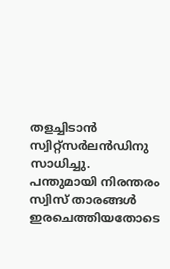തളച്ചിടാൻ സ്വിറ്റ്സർലൻഡിനു സാധിച്ചു. പന്തുമായി നിരന്തരം സ്വിസ് താരങ്ങൾ ഇരചെത്തിയതോടെ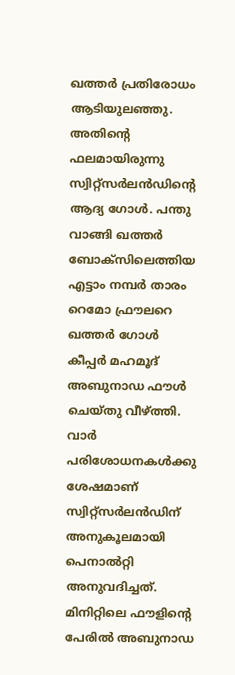ഖത്തർ പ്രതിരോധം ആടിയുലഞ്ഞു. അതിന്റെ ഫലമായിരുന്നു സ്വിറ്റ്സർലൻഡിന്റെ ആദ്യ ഗോൾ. പന്തു വാങ്ങി ഖത്തർ ബോക്സിലെത്തിയ എട്ടാം നമ്പർ താരം റെമോ ഫ്രൗലറെ ഖത്തർ ഗോൾ കീപ്പർ മഹമൂദ് അബുനാഡ‍ ഫൗൾ ചെയ്തു വീഴ്ത്തി. വാർ പരിശോധനകൾക്കു ശേഷമാണ് സ്വിറ്റ്സർലൻഡിന് അനുകൂലമായി പെനാൽറ്റി അനുവദിച്ചത്. മിനിറ്റിലെ ഫൗളിന്റെ പേരിൽ അബുനാഡ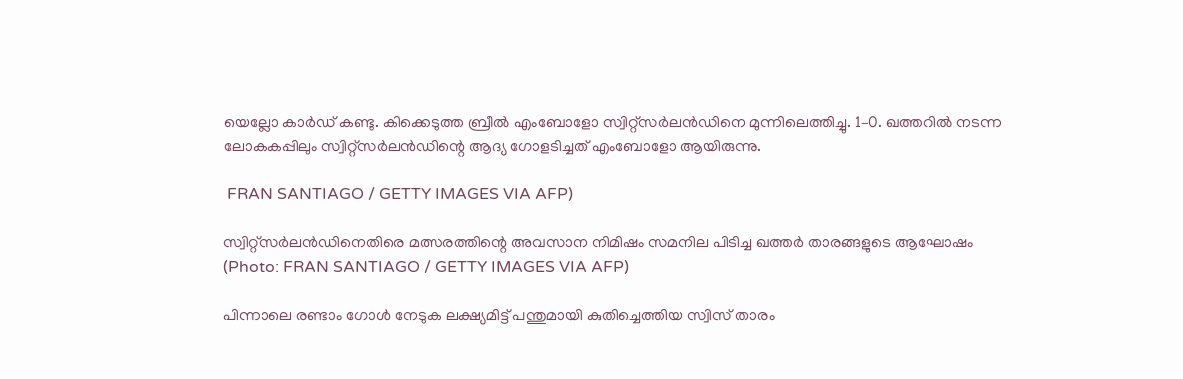യെല്ലോ കാർഡ് കണ്ടു. കിക്കെടുത്ത ബ്രീൽ എംബോളോ സ്വിറ്റ്സർലൻഡിനെ മുന്നിലെത്തിച്ചു. 1–0. ഖത്തറിൽ നടന്ന ലോകകപ്പിലും സ്വിറ്റ്സർലൻഡിന്റെ ആദ്യ ഗോളടിച്ചത് എംബോളോ ആയിരുന്നു.

 FRAN SANTIAGO / GETTY IMAGES VIA AFP)

സ്വിറ്റ്സർലൻഡിനെതിരെ മത്സരത്തിന്റെ അവസാന നിമിഷം സമനില പിടിച്ച ഖത്തർ താരങ്ങളുടെ ആഘോഷം (Photo: FRAN SANTIAGO / GETTY IMAGES VIA AFP)

പിന്നാലെ രണ്ടാം ഗോൾ നേടുക ലക്ഷ്യമിട്ട് പന്തുമായി കുതിച്ചെത്തിയ സ്വിസ് താരം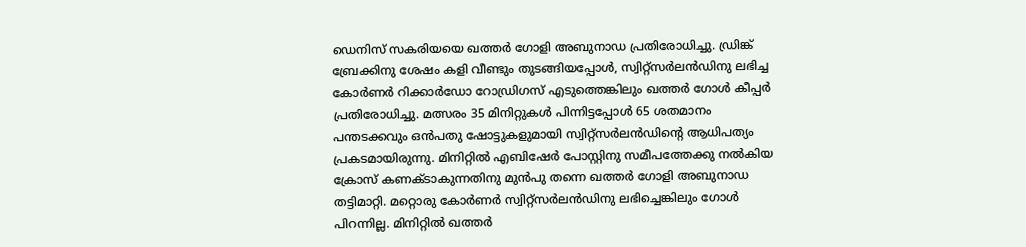ഡെനിസ് സകരിയയെ ഖത്തർ ഗോളി അബുനാഡ പ്രതിരോധിച്ചു. ഡ്രിങ്ക് ബ്രേക്കിനു ശേഷം കളി വീണ്ടും തുടങ്ങിയപ്പോൾ, സ്വിറ്റ്സര്‍ലൻഡിനു ലഭിച്ച കോർണർ റിക്കാർഡോ റോഡ്രിഗസ് എടുത്തെങ്കിലും ഖത്തർ ഗോൾ കീപ്പർ പ്രതിരോധിച്ചു. മത്സരം 35 മിനിറ്റുകൾ പിന്നിട്ടപ്പോൾ 65 ശതമാനം പന്തടക്കവും ഒൻപതു ഷോട്ടുകളുമായി സ്വിറ്റ്സർലൻഡിന്റെ ആധിപത്യം പ്രകടമായിരുന്നു. മിനിറ്റിൽ എബിഷേർ പോസ്റ്റിനു സമീപത്തേക്കു നൽകിയ ക്രോസ് കണക്ടാകുന്നതിനു മുൻപു തന്നെ ഖത്തർ ഗോളി അബുനാ‍ഡ തട്ടിമാറ്റി. മറ്റൊരു കോർണർ സ്വിറ്റ്സർലൻഡിനു ലഭിച്ചെങ്കിലും ഗോൾ പിറന്നില്ല. മിനിറ്റിൽ ഖത്തർ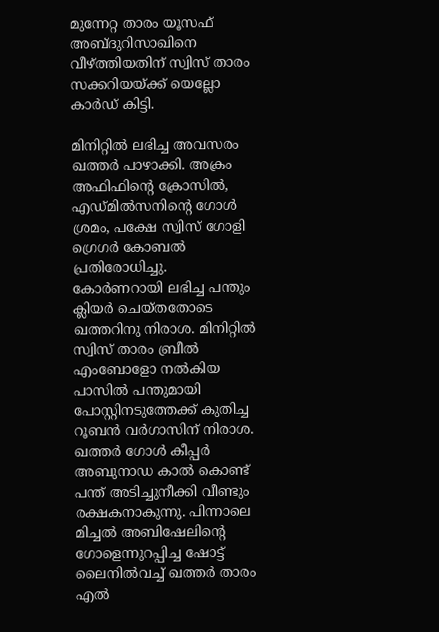മുന്നേറ്റ താരം യൂസഫ് അബ്ദുറിസാഖിനെ വീഴ്ത്തിയതിന് സ്വിസ് താരം സക്കറിയയ്ക്ക് യെല്ലോ കാർഡ് കിട്ടി.

മിനിറ്റിൽ ലഭിച്ച അവസരം ഖത്തർ പാഴാക്കി. അക്രം അഫിഫിന്റെ ക്രോസിൽ, എ‍ഡ്മിൽസനിന്റെ ഗോൾ ശ്രമം, പക്ഷേ സ്വിസ് ഗോളി ഗ്രെഗർ കോബൽ പ്രതിരോധിച്ചു. കോർണറായി ലഭിച്ച പന്തും ക്ലിയർ ചെയ്തതോടെ ഖത്തറിനു നിരാശ. മിനിറ്റിൽ സ്വിസ് താരം ബ്രീല്‍ എംബോളോ നൽകിയ പാസില്‍ പന്തുമായി പോസ്റ്റിനടുത്തേക്ക് കുതിച്ച റൂബൻ വർഗാസിന് നിരാശ. ഖത്തർ ഗോൾ കീപ്പർ അബുനാഡ കാൽ കൊണ്ട് പന്ത് അടിച്ചുനീക്കി വീണ്ടും രക്ഷകനാകുന്നു. പിന്നാലെ മിച്ചൽ അബിഷേലിന്റെ ഗോളെന്നുറപ്പിച്ച ഷോട്ട് ലൈനിൽവച്ച് ഖത്തർ താരം എൽ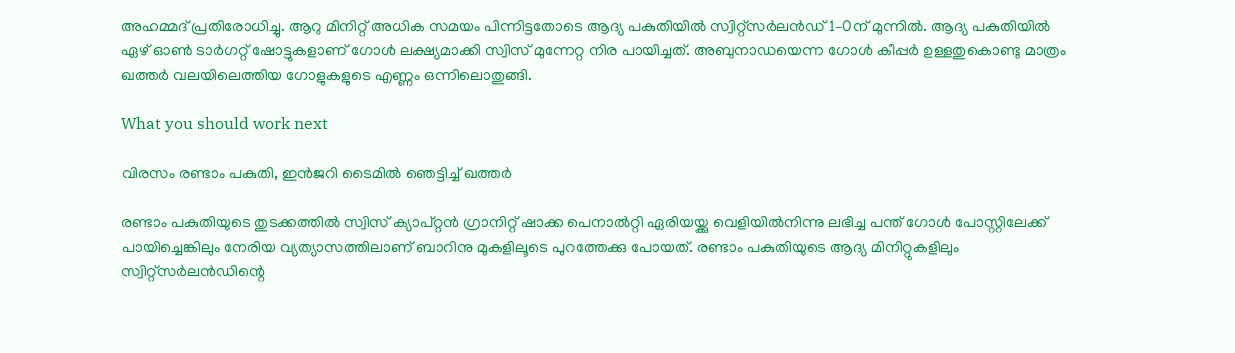അഹമ്മദ് പ്രതിരോധിച്ചു. ആറു മിനിറ്റ് അധിക സമയം പിന്നിട്ടതോടെ ആദ്യ പകുതിയിൽ സ്വിറ്റ്സർലൻഡ് 1–0ന് മുന്നിൽ. ആദ്യ പകുതിയിൽ ഏഴ് ഓൺ ടാർഗറ്റ് ഷോട്ടുകളാണ് ഗോൾ ലക്ഷ്യമാക്കി സ്വിസ് മുന്നേറ്റ നിര പായിച്ചത്. അബുനാഡയെന്ന ഗോൾ കീപ്പർ ഉള്ളതുകൊണ്ടു മാത്രം ഖത്തർ വലയിലെത്തിയ ഗോളുകളുടെ എണ്ണം ഒന്നിലൊതുങ്ങി.

What you should work next

വിരസം രണ്ടാം പകുതി, ഇൻജറി ടൈമിൽ ഞെട്ടിച്ച് ഖത്തർ

രണ്ടാം പകുതിയുടെ തുടക്കത്തിൽ സ്വിസ് ക്യാപ്റ്റൻ ഗ്രാനിറ്റ് ഷാക്ക പെനാൽറ്റി ഏരിയയ്ക്കു വെളിയിൽനിന്നു ലഭിച്ച പന്ത് ഗോൾ പോസ്റ്റിലേക്ക് പായിച്ചെങ്കിലും നേരിയ വ്യത്യാസത്തിലാണ് ബാറിനു മുകളിലൂടെ പുറത്തേക്കു പോയത്. രണ്ടാം പകുതിയുടെ ആദ്യ മിനിറ്റുകളിലും സ്വിറ്റ്സർലന്‍ഡിന്റെ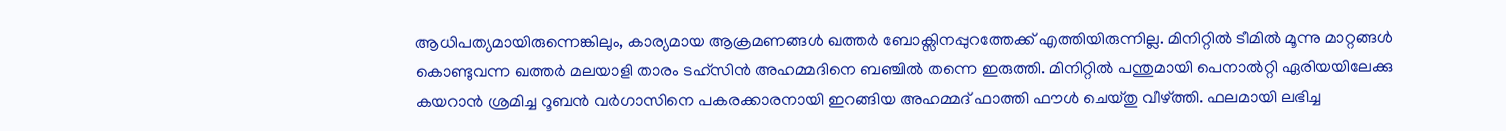ആധിപത്യമായിരുന്നെങ്കിലും, കാര്യമായ ആക്രമണങ്ങള്‍ ഖത്തർ ബോക്സിനപ്പുറത്തേക്ക് എത്തിയിരുന്നില്ല. മിനിറ്റിൽ ടീമിൽ മൂന്നു മാറ്റങ്ങൾ കൊണ്ടുവന്ന ഖത്തർ മലയാളി താരം ടഹ്സിൻ അഹമ്മദിനെ ബഞ്ചിൽ തന്നെ ഇരുത്തി. മിനിറ്റിൽ പന്തുമായി പെനാൽറ്റി ഏരിയയിലേക്കു കയറാൻ ശ്രമിച്ച റൂബൻ വർഗാസിനെ പകരക്കാരനായി ഇറങ്ങിയ അഹമ്മദ് ഫാത്തി ഫൗൾ ചെയ്തു വീഴ്ത്തി. ഫലമായി ലഭിച്ച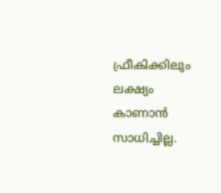ഫ്രീകിക്കിലും ലക്ഷ്യം കാണാൻ സാധിച്ചില്ല.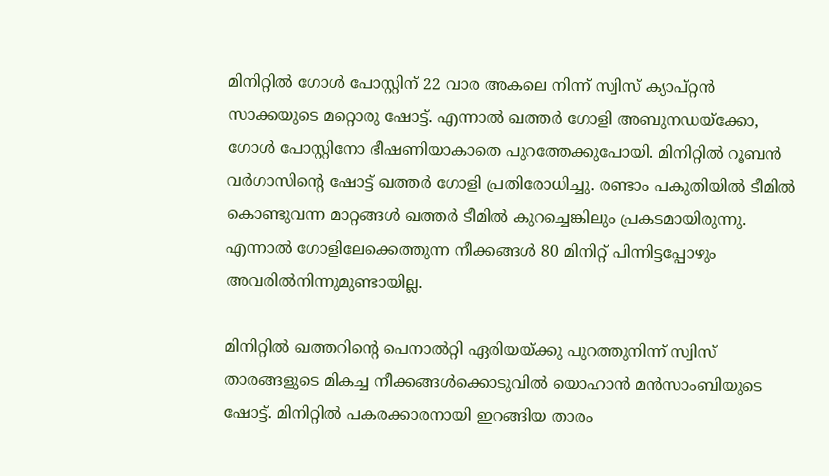മിനിറ്റിൽ ഗോൾ പോസ്റ്റിന് 22 വാര അകലെ നിന്ന് സ്വിസ് ക്യാപ്റ്റൻ സാക്കയുടെ മറ്റൊരു ഷോട്ട്. എന്നാൽ ഖത്തർ ഗോളി അബുനഡയ്ക്കോ, ഗോൾ പോസ്റ്റിനോ ഭീഷണിയാകാതെ പുറത്തേക്കുപോയി. മിനിറ്റിൽ റൂബൻ വർഗാസിന്റെ ഷോട്ട് ഖത്തർ ഗോളി പ്രതിരോധിച്ചു. രണ്ടാം പകുതിയിൽ ടീമിൽ കൊണ്ടുവന്ന മാറ്റങ്ങൾ ഖത്തർ ടീമിൽ കുറച്ചെങ്കിലും പ്രകടമായിരുന്നു. എന്നാൽ ഗോളിലേക്കെത്തുന്ന നീക്കങ്ങൾ 80 മിനിറ്റ് പിന്നിട്ടപ്പോഴും അവരിൽനിന്നുമുണ്ടായില്ല.

മിനിറ്റിൽ ഖത്തറിന്റെ പെനാൽറ്റി ഏരിയയ്ക്കു പുറത്തുനിന്ന് സ്വിസ് താരങ്ങളുടെ മികച്ച നീക്കങ്ങൾക്കൊടുവിൽ യൊഹാൻ മൻസാംബിയുടെ ഷോട്ട്. മിനിറ്റിൽ പകരക്കാരനായി ഇറങ്ങിയ താരം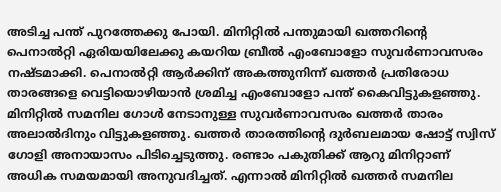അടിച്ച പന്ത് പുറത്തേക്കു പോയി. മിനിറ്റിൽ പന്തുമായി ഖത്തറിന്റെ പെനാൽറ്റി ഏരിയയിലേക്കു കയറിയ ബ്രീൽ എംബോളോ സുവർണാവസരം നഷ്ടമാക്കി. പെനാല്‍റ്റി ആർക്കിന് അകത്തുനിന്ന് ഖത്തർ പ്രതിരോധ താരങ്ങളെ വെട്ടിയൊഴിയാൻ ശ്രമിച്ച എംബോളോ പന്ത് കൈവിട്ടുകളഞ്ഞു. മിനിറ്റിൽ സമനില ഗോള്‍ നേടാനുള്ള സുവർണാവസരം ഖത്തർ താരം അലാല്‍ദിനും വിട്ടുകളഞ്ഞു. ഖത്തർ താരത്തിന്റെ ദുർബലമായ ഷോട്ട് സ്വിസ് ഗോളി അനായാസം പിടിച്ചെടുത്തു. രണ്ടാം പകുതിക്ക് ആറു മിനിറ്റാണ് അധിക സമയമായി അനുവദിച്ചത്. എന്നാൽ മിനിറ്റിൽ ഖത്തർ സമനില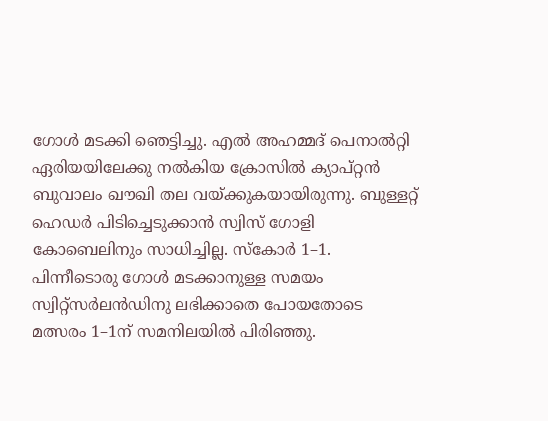ഗോൾ മടക്കി ഞെട്ടിച്ചു. എൽ അഹമ്മദ് പെനാൽറ്റി ഏരിയയിലേക്കു നൽകിയ ക്രോസിൽ ക്യാപ്റ്റൻ ബുവാലം ഖൗഖി തല വയ്ക്കുകയായിരുന്നു. ബുള്ളറ്റ് ഹെഡർ പിടിച്ചെടുക്കാൻ സ്വിസ് ഗോളി കോബെലിനും സാധിച്ചില്ല. സ്കോർ 1–1. പിന്നീടൊരു ഗോൾ മടക്കാനുള്ള സമയം സ്വിറ്റ്സർലൻഡിനു ലഭിക്കാതെ പോയതോടെ മത്സരം 1–1ന് സമനിലയിൽ പിരിഞ്ഞു.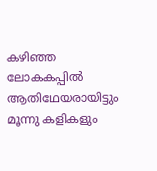കഴിഞ്ഞ ലോകകപ്പിൽ ആതിഥേയരായിട്ടും മൂന്നു കളികളും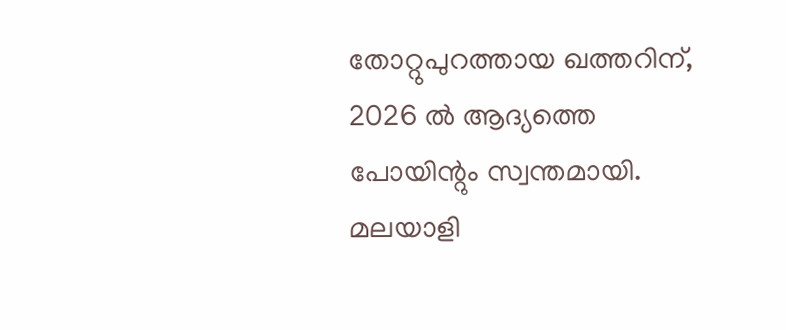തോറ്റുപുറത്തായ ഖത്തറിന്, 2026 ൽ‍ ആദ്യത്തെ പോയിന്റും സ്വന്തമായി. മലയാളി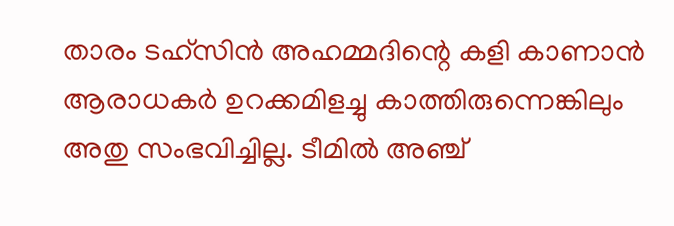താരം ടഹ്സിൻ അഹമ്മദിന്റെ കളി കാണാൻ ആരാധകർ ഉറക്കമിളച്ചു കാത്തിരുന്നെങ്കിലും അതു സംഭവിച്ചില്ല. ടീമില്‍ അഞ്ച്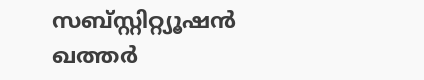സബ്സ്റ്റിറ്റ്യൂഷൻ ഖത്തർ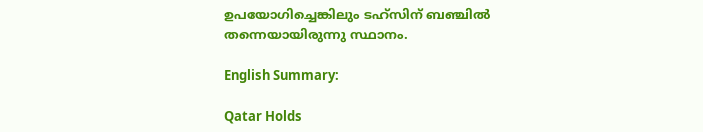ഉപയോഗിച്ചെങ്കിലും ടഹ്സിന് ബഞ്ചിൽ തന്നെയായിരുന്നു സ്ഥാനം.

English Summary:

Qatar Holds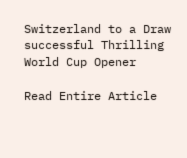Switzerland to a Draw successful Thrilling World Cup Opener

Read Entire Article